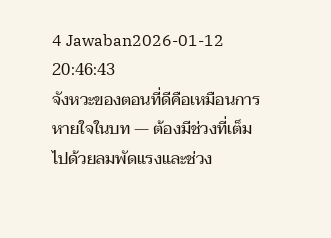4 Jawaban2026-01-12 20:46:43
จังหวะของตอนที่ดีคือเหมือนการหายใจในบท — ต้องมีช่วงที่เต็มไปด้วยลมพัดแรงและช่วง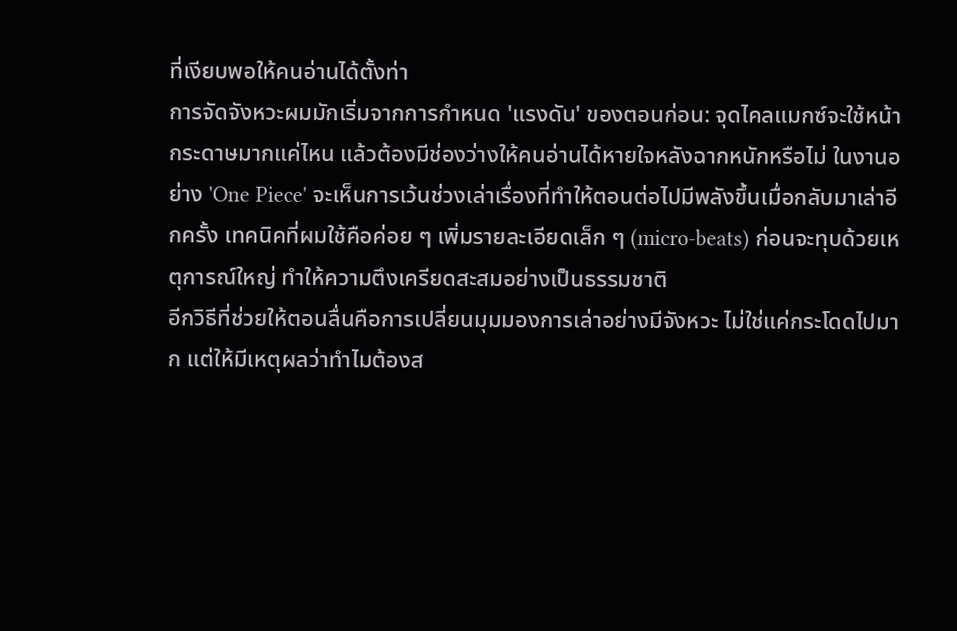ที่เงียบพอให้คนอ่านได้ตั้งท่า
การจัดจังหวะผมมักเริ่มจากการกำหนด 'แรงดัน' ของตอนก่อน: จุดไคลแมกซ์จะใช้หน้ากระดาษมากแค่ไหน แล้วต้องมีช่องว่างให้คนอ่านได้หายใจหลังฉากหนักหรือไม่ ในงานอย่าง 'One Piece' จะเห็นการเว้นช่วงเล่าเรื่องที่ทำให้ตอนต่อไปมีพลังขึ้นเมื่อกลับมาเล่าอีกครั้ง เทคนิคที่ผมใช้คือค่อย ๆ เพิ่มรายละเอียดเล็ก ๆ (micro-beats) ก่อนจะทุบด้วยเหตุการณ์ใหญ่ ทำให้ความตึงเครียดสะสมอย่างเป็นธรรมชาติ
อีกวิธีที่ช่วยให้ตอนลื่นคือการเปลี่ยนมุมมองการเล่าอย่างมีจังหวะ ไม่ใช่แค่กระโดดไปมาก แต่ให้มีเหตุผลว่าทำไมต้องส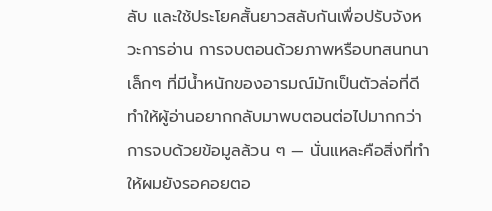ลับ และใช้ประโยคสั้นยาวสลับกันเพื่อปรับจังหวะการอ่าน การจบตอนด้วยภาพหรือบทสนทนาเล็กๆ ที่มีน้ำหนักของอารมณ์มักเป็นตัวล่อที่ดี ทำให้ผู้อ่านอยากกลับมาพบตอนต่อไปมากกว่าการจบด้วยข้อมูลล้วน ๆ — นั่นแหละคือสิ่งที่ทำให้ผมยังรอคอยตอ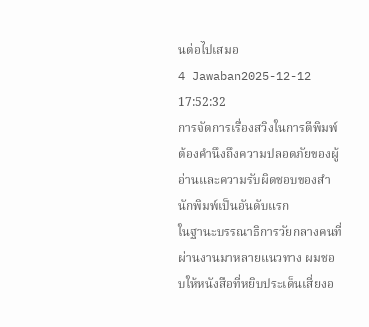นต่อไปเสมอ
4 Jawaban2025-12-12 17:52:32
การจัดการเรื่องสวิงในการตีพิมพ์ต้องคำนึงถึงความปลอดภัยของผู้อ่านและความรับผิดชอบของสำนักพิมพ์เป็นอันดับแรก
ในฐานะบรรณาธิการวัยกลางคนที่ผ่านงานมาหลายแนวทาง ผมชอบให้หนังสือที่หยิบประเด็นเสี่ยงอ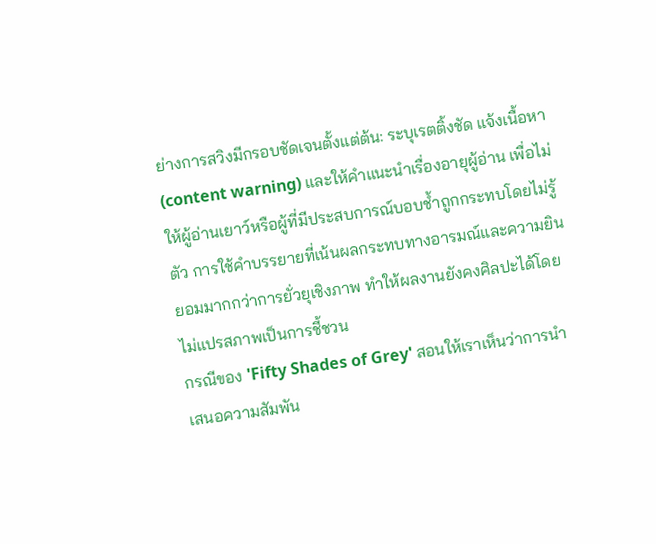ย่างการสวิงมีกรอบชัดเจนตั้งแต่ต้น: ระบุเรตติ้งชัด แจ้งเนื้อหา (content warning) และให้คำแนะนำเรื่องอายุผู้อ่าน เพื่อไม่ให้ผู้อ่านเยาว์หรือผู้ที่มีประสบการณ์บอบช้ำถูกกระทบโดยไม่รู้ตัว การใช้คำบรรยายที่เน้นผลกระทบทางอารมณ์และความยินยอมมากกว่าการยั่วยุเชิงภาพ ทำให้ผลงานยังคงศิลปะได้โดยไม่แปรสภาพเป็นการชี้ชวน
กรณีของ 'Fifty Shades of Grey' สอนให้เราเห็นว่าการนำเสนอความสัมพัน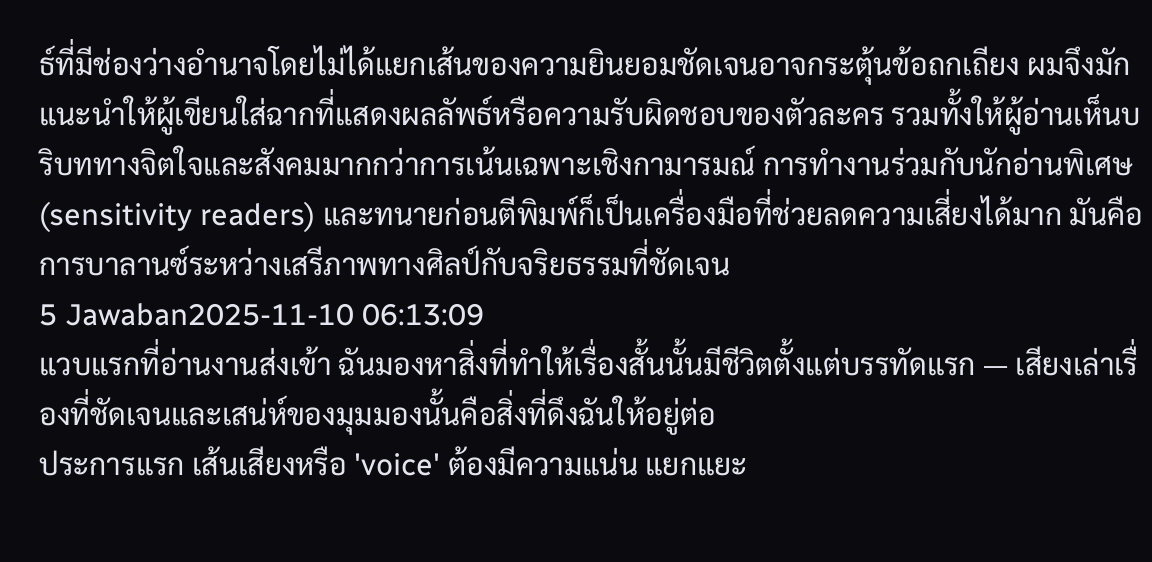ธ์ที่มีช่องว่างอำนาจโดยไม่ได้แยกเส้นของความยินยอมชัดเจนอาจกระตุ้นข้อถกเถียง ผมจึงมักแนะนำให้ผู้เขียนใส่ฉากที่แสดงผลลัพธ์หรือความรับผิดชอบของตัวละคร รวมทั้งให้ผู้อ่านเห็นบริบททางจิตใจและสังคมมากกว่าการเน้นเฉพาะเชิงกามารมณ์ การทำงานร่วมกับนักอ่านพิเศษ (sensitivity readers) และทนายก่อนตีพิมพ์ก็เป็นเครื่องมือที่ช่วยลดความเสี่ยงได้มาก มันคือการบาลานซ์ระหว่างเสรีภาพทางศิลป์กับจริยธรรมที่ชัดเจน
5 Jawaban2025-11-10 06:13:09
แวบแรกที่อ่านงานส่งเข้า ฉันมองหาสิ่งที่ทำให้เรื่องสั้นนั้นมีชีวิตตั้งแต่บรรทัดแรก — เสียงเล่าเรื่องที่ชัดเจนและเสน่ห์ของมุมมองนั้นคือสิ่งที่ดึงฉันให้อยู่ต่อ
ประการแรก เส้นเสียงหรือ 'voice' ต้องมีความแน่น แยกแยะ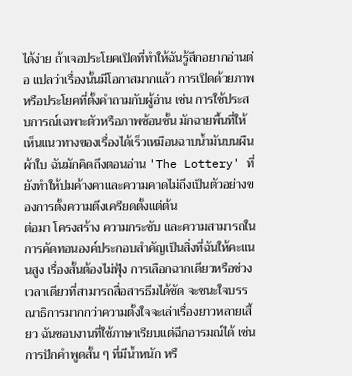ได้ง่าย ถ้าเจอประโยคเปิดที่ทำให้ฉันรู้สึกอยากอ่านต่อ แปลว่าเรื่องนั้นมีโอกาสมากแล้ว การเปิดด้วยภาพหรือประโยคที่ตั้งคำถามกับผู้อ่าน เช่น การใช้ประสบการณ์เฉพาะตัวหรือภาพซ้อนชั้น มักฉายพื้นที่ให้เห็นแนวทางของเรื่องได้เร็วเหมือนฉาบน้ำมันบนผืนผ้าใบ ฉันมักคิดถึงตอนอ่าน 'The Lottery' ที่ยังทำให้ปมค้างคาและความคาดไม่ถึงเป็นตัวอย่างของการตั้งความตึงเครียดตั้งแต่ต้น
ต่อมา โครงสร้าง ความกระชับ และความสามารถในการคัดทอนองค์ประกอบสำคัญเป็นสิ่งที่ฉันให้คะแนนสูง เรื่องสั้นต้องไม่ฟุ้ง การเลือกฉากเดียวหรือช่วงเวลาเดียวที่สามารถสื่อสารธีมได้ชัด จะชนะใจบรรณาธิการมากกว่าความตั้งใจจะเล่าเรื่องยาวหลายเสี้ยว ฉันชอบงานที่ใช้ภาษาเรียบแต่ฉีกอารมณ์ได้ เช่นการปักคำพูดสั้น ๆ ที่มีน้ำหนัก หรื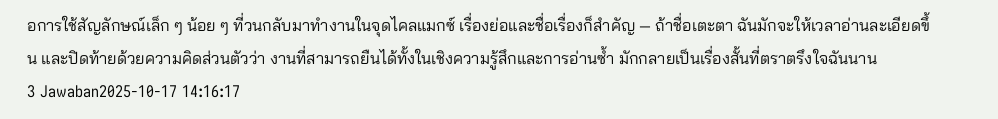อการใช้สัญลักษณ์เล็ก ๆ น้อย ๆ ที่วนกลับมาทำงานในจุดไคลแมกซ์ เรื่องย่อและชื่อเรื่องก็สำคัญ — ถ้าชื่อเตะตา ฉันมักจะให้เวลาอ่านละเอียดขึ้น และปิดท้ายด้วยความคิดส่วนตัวว่า งานที่สามารถยืนได้ทั้งในเชิงความรู้สึกและการอ่านซ้ำ มักกลายเป็นเรื่องสั้นที่ตราตรึงใจฉันนาน
3 Jawaban2025-10-17 14:16:17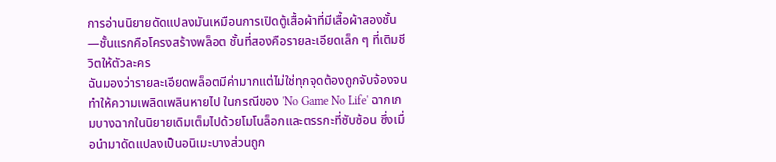การอ่านนิยายดัดแปลงมันเหมือนการเปิดตู้เสื้อผ้าที่มีเสื้อผ้าสองชั้น—ชั้นแรกคือโครงสร้างพล็อต ชั้นที่สองคือรายละเอียดเล็ก ๆ ที่เติมชีวิตให้ตัวละคร
ฉันมองว่ารายละเอียดพล็อตมีค่ามากแต่ไม่ใช่ทุกจุดต้องถูกจับจ้องจนทำให้ความเพลิดเพลินหายไป ในกรณีของ 'No Game No Life' ฉากเกมบางฉากในนิยายเดิมเต็มไปด้วยโมโนล็อกและตรรกะที่ซับซ้อน ซึ่งเมื่อนำมาดัดแปลงเป็นอนิเมะบางส่วนถูก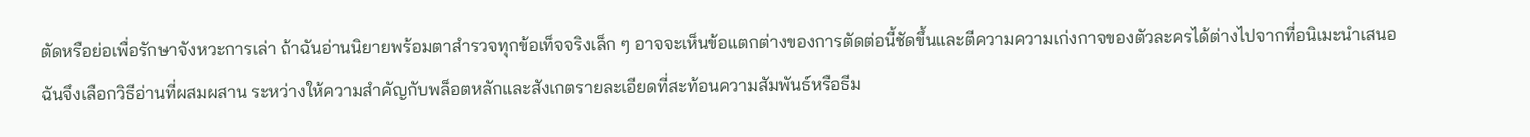ตัดหรือย่อเพื่อรักษาจังหวะการเล่า ถ้าฉันอ่านนิยายพร้อมตาสำรวจทุกข้อเท็จจริงเล็ก ๆ อาจจะเห็นข้อแตกต่างของการตัดต่อนี้ชัดขึ้นและตีความความเก่งกาจของตัวละครได้ต่างไปจากที่อนิเมะนำเสนอ
ฉันจึงเลือกวิธีอ่านที่ผสมผสาน ระหว่างให้ความสำคัญกับพล็อตหลักและสังเกตรายละเอียดที่สะท้อนความสัมพันธ์หรือธีม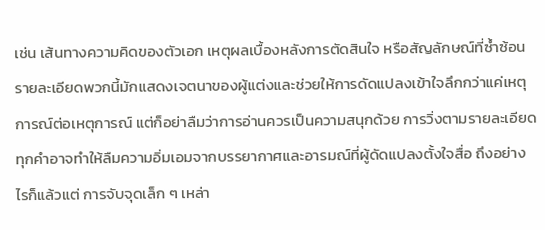เช่น เส้นทางความคิดของตัวเอก เหตุผลเบื้องหลังการตัดสินใจ หรือสัญลักษณ์ที่ซ้ำซ้อน รายละเอียดพวกนี้มักแสดงเจตนาของผู้แต่งและช่วยให้การดัดแปลงเข้าใจลึกกว่าแค่เหตุการณ์ต่อเหตุการณ์ แต่ก็อย่าลืมว่าการอ่านควรเป็นความสนุกด้วย การวิ่งตามรายละเอียดทุกคำอาจทำให้ลืมความอิ่มเอมจากบรรยากาศและอารมณ์ที่ผู้ดัดแปลงตั้งใจสื่อ ถึงอย่างไรก็แล้วแต่ การจับจุดเล็ก ๆ เหล่า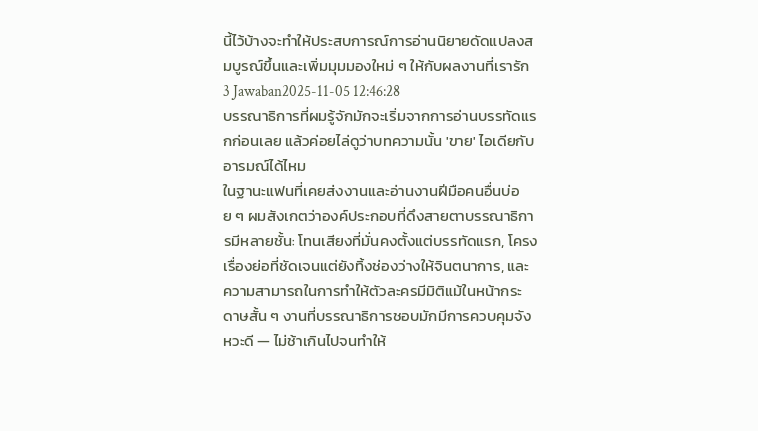นี้ไว้บ้างจะทำให้ประสบการณ์การอ่านนิยายดัดแปลงสมบูรณ์ขึ้นและเพิ่มมุมมองใหม่ ๆ ให้กับผลงานที่เรารัก
3 Jawaban2025-11-05 12:46:28
บรรณาธิการที่ผมรู้จักมักจะเริ่มจากการอ่านบรรทัดแรกก่อนเลย แล้วค่อยไล่ดูว่าบทความนั้น 'ขาย' ไอเดียกับอารมณ์ได้ไหม
ในฐานะแฟนที่เคยส่งงานและอ่านงานฝีมือคนอื่นบ่อย ๆ ผมสังเกตว่าองค์ประกอบที่ดึงสายตาบรรณาธิการมีหลายชั้น: โทนเสียงที่มั่นคงตั้งแต่บรรทัดแรก, โครงเรื่องย่อที่ชัดเจนแต่ยังทิ้งช่องว่างให้จินตนาการ, และความสามารถในการทำให้ตัวละครมีมิติแม้ในหน้ากระดาษสั้น ๆ งานที่บรรณาธิการชอบมักมีการควบคุมจังหวะดี — ไม่ช้าเกินไปจนทำให้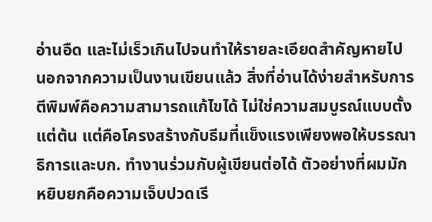อ่านอืด และไม่เร็วเกินไปจนทำให้รายละเอียดสำคัญหายไป
นอกจากความเป็นงานเขียนแล้ว สิ่งที่อ่านได้ง่ายสำหรับการตีพิมพ์คือความสามารถแก้ไขได้ ไม่ใช่ความสมบูรณ์แบบตั้งแต่ต้น แต่คือโครงสร้างกับธีมที่แข็งแรงเพียงพอให้บรรณาธิการและบก. ทำงานร่วมกับผู้เขียนต่อได้ ตัวอย่างที่ผมมักหยิบยกคือความเจ็บปวดเรี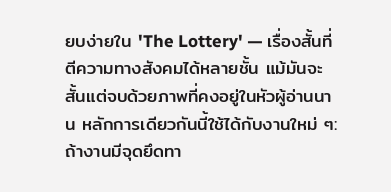ยบง่ายใน 'The Lottery' — เรื่องสั้นที่ตีความทางสังคมได้หลายชั้น แม้มันจะสั้นแต่จบด้วยภาพที่คงอยู่ในหัวผู้อ่านนาน หลักการเดียวกันนี้ใช้ได้กับงานใหม่ ๆ: ถ้างานมีจุดยึดทา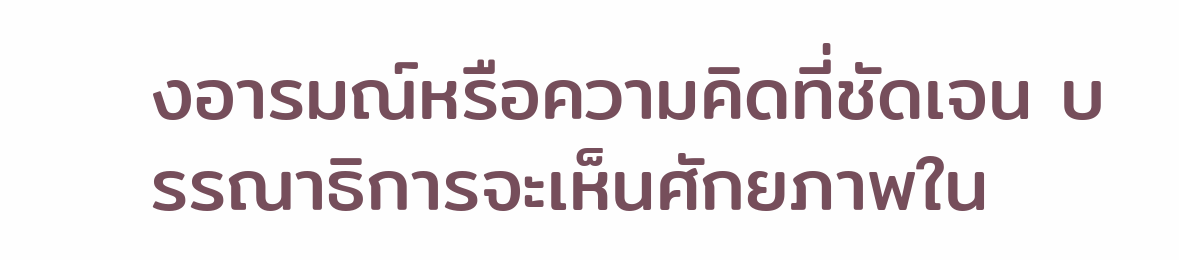งอารมณ์หรือความคิดที่ชัดเจน บรรณาธิการจะเห็นศักยภาพใน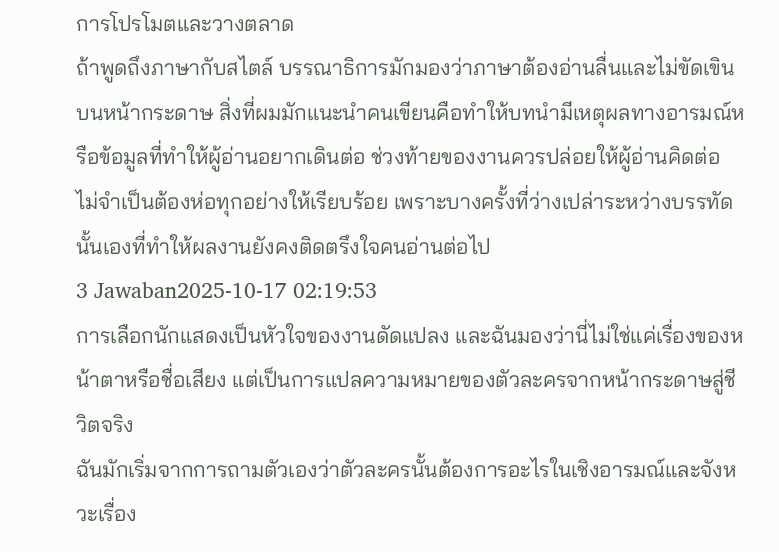การโปรโมตและวางตลาด
ถ้าพูดถึงภาษากับสไตล์ บรรณาธิการมักมองว่าภาษาต้องอ่านลื่นและไม่ขัดเขินบนหน้ากระดาษ สิ่งที่ผมมักแนะนำคนเขียนคือทำให้บทนำมีเหตุผลทางอารมณ์หรือข้อมูลที่ทำให้ผู้อ่านอยากเดินต่อ ช่วงท้ายของงานควรปล่อยให้ผู้อ่านคิดต่อ ไม่จำเป็นต้องห่อทุกอย่างให้เรียบร้อย เพราะบางครั้งที่ว่างเปล่าระหว่างบรรทัดนั้นเองที่ทำให้ผลงานยังคงติดตรึงใจคนอ่านต่อไป
3 Jawaban2025-10-17 02:19:53
การเลือกนักแสดงเป็นหัวใจของงานดัดแปลง และฉันมองว่านี่ไม่ใช่แค่เรื่องของหน้าตาหรือชื่อเสียง แต่เป็นการแปลความหมายของตัวละครจากหน้ากระดาษสู่ชีวิตจริง
ฉันมักเริ่มจากการถามตัวเองว่าตัวละครนั้นต้องการอะไรในเชิงอารมณ์และจังหวะเรื่อง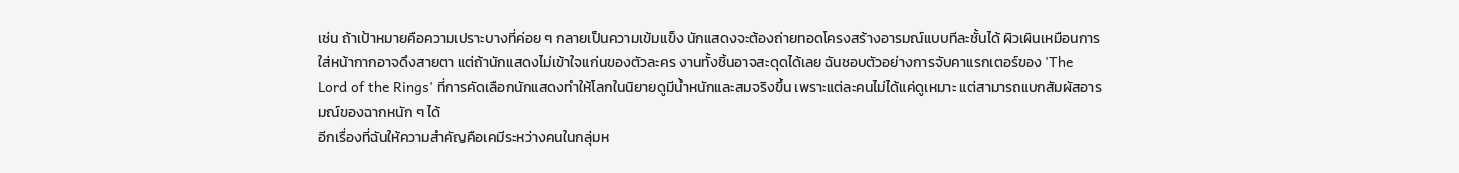เช่น ถ้าเป้าหมายคือความเปราะบางที่ค่อย ๆ กลายเป็นความเข้มแข็ง นักแสดงจะต้องถ่ายทอดโครงสร้างอารมณ์แบบทีละชั้นได้ ผิวเผินเหมือนการใส่หน้ากากอาจดึงสายตา แต่ถ้านักแสดงไม่เข้าใจแก่นของตัวละคร งานทั้งชิ้นอาจสะดุดได้เลย ฉันชอบตัวอย่างการจับคาแรกเตอร์ของ 'The Lord of the Rings' ที่การคัดเลือกนักแสดงทำให้โลกในนิยายดูมีน้ำหนักและสมจริงขึ้น เพราะแต่ละคนไม่ได้แค่ดูเหมาะ แต่สามารถแบกสัมผัสอารมณ์ของฉากหนัก ๆ ได้
อีกเรื่องที่ฉันให้ความสำคัญคือเคมีระหว่างคนในกลุ่มห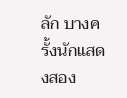ลัก บางครั้งนักแสดงสอง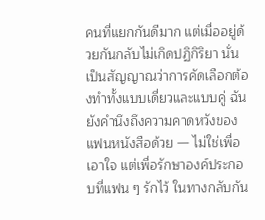คนที่แยกกันดีมาก แต่เมื่ออยู่ด้วยกันกลับไม่เกิดปฏิกิริยา นั่นเป็นสัญญาณว่าการคัดเลือกต้องทำทั้งแบบเดี่ยวและแบบคู่ ฉันยังคำนึงถึงความคาดหวังของแฟนหนังสือด้วย — ไม่ใช่เพื่อเอาใจ แต่เพื่อรักษาองค์ประกอบที่แฟน ๆ รักไว้ ในทางกลับกัน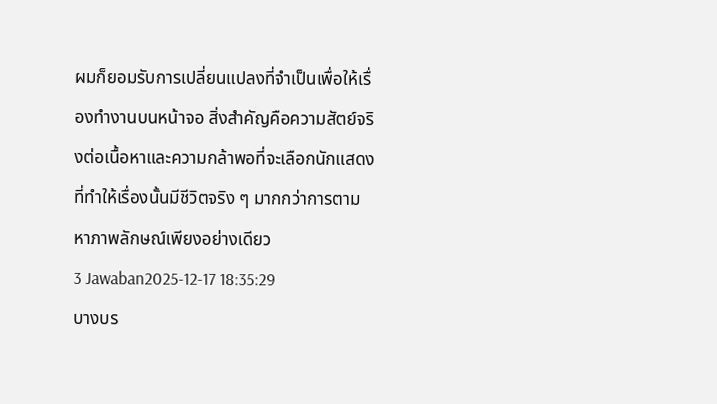ผมก็ยอมรับการเปลี่ยนแปลงที่จำเป็นเพื่อให้เรื่องทำงานบนหน้าจอ สิ่งสำคัญคือความสัตย์จริงต่อเนื้อหาและความกล้าพอที่จะเลือกนักแสดงที่ทำให้เรื่องนั้นมีชีวิตจริง ๆ มากกว่าการตามหาภาพลักษณ์เพียงอย่างเดียว
3 Jawaban2025-12-17 18:35:29
บางบร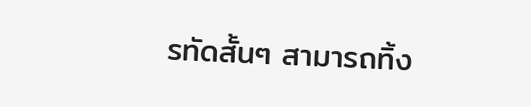รทัดสั้นๆ สามารถทิ้ง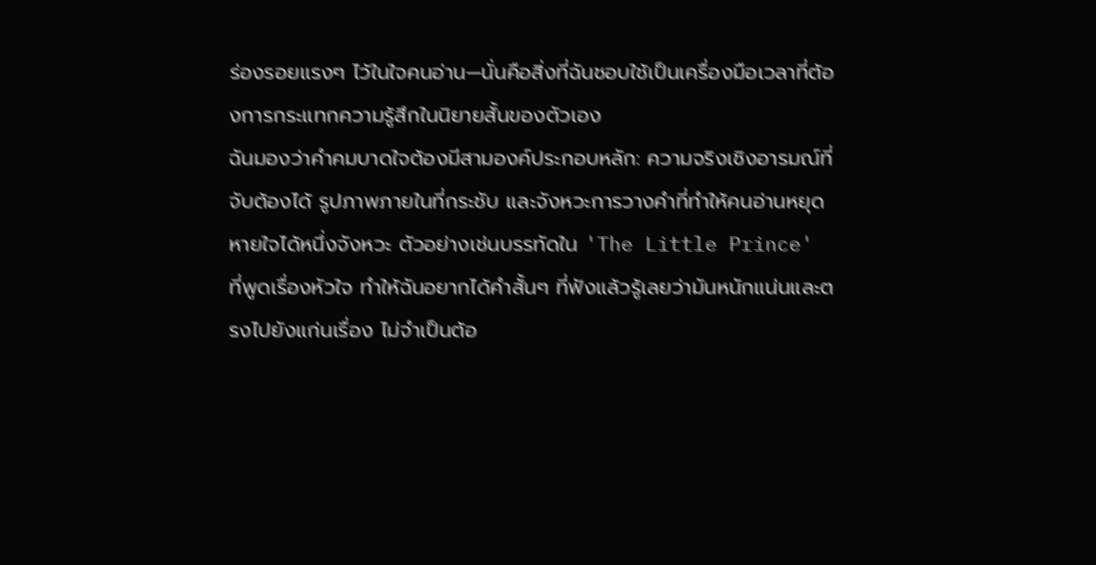ร่องรอยแรงๆ ไว้ในใจคนอ่าน—นั่นคือสิ่งที่ฉันชอบใช้เป็นเครื่องมือเวลาที่ต้องการกระแทกความรู้สึกในนิยายสั้นของตัวเอง
ฉันมองว่าคำคมบาดใจต้องมีสามองค์ประกอบหลัก: ความจริงเชิงอารมณ์ที่จับต้องได้ รูปภาพภายในที่กระชับ และจังหวะการวางคำที่ทำให้คนอ่านหยุดหายใจได้หนึ่งจังหวะ ตัวอย่างเช่นบรรทัดใน 'The Little Prince' ที่พูดเรื่องหัวใจ ทำให้ฉันอยากได้คำสั้นๆ ที่ฟังแล้วรู้เลยว่ามันหนักแน่นและตรงไปยังแก่นเรื่อง ไม่จำเป็นต้อ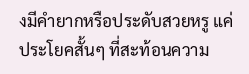งมีคำยากหรือประดับสวยหรู แค่ประโยคสั้นๆ ที่สะท้อนความ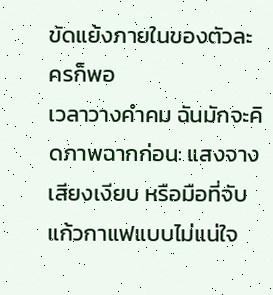ขัดแย้งภายในของตัวละครก็พอ
เวลาวางคําคม ฉันมักจะคิดภาพฉากก่อน: แสงจาง เสียงเงียบ หรือมือที่จับแก้วกาแฟแบบไม่แน่ใจ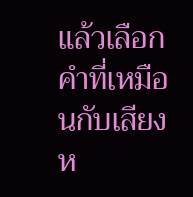แล้วเลือกคำที่เหมือนกับเสียงห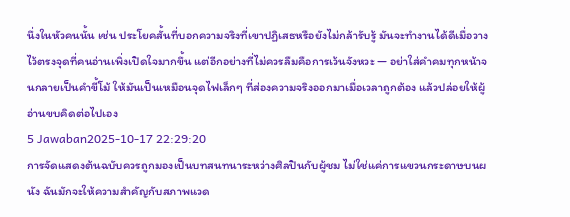นึ่งในหัวคนนั้น เช่น ประโยคสั้นที่บอกความจริงที่เขาปฏิเสธหรือยังไม่กล้ารับรู้ มันจะทำงานได้ดีเมื่อวางไว้ตรงจุดที่คนอ่านเพิ่งเปิดใจมากขึ้น แต่อีกอย่างที่ไม่ควรลืมคือการเว้นจังหวะ — อย่าใส่คําคมทุกหน้าจนกลายเป็นคำขี้โม้ ให้มันเป็นเหมือนจุดไฟเล็กๆ ที่ส่องความจริงออกมาเมื่อเวลาถูกต้อง แล้วปล่อยให้ผู้อ่านขบคิดต่อไปเอง
5 Jawaban2025-10-17 22:29:20
การจัดแสดงต้นฉบับควรถูกมองเป็นบทสนทนาระหว่างศิลปินกับผู้ชม ไม่ใช่แค่การแขวนกระดาษบนผนัง ฉันมักจะให้ความสำคัญกับสภาพแวด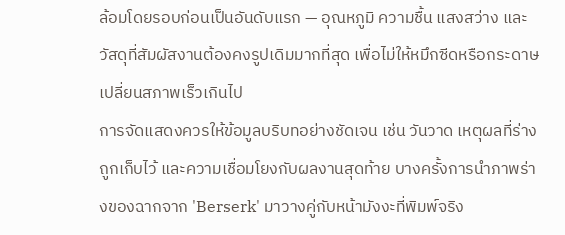ล้อมโดยรอบก่อนเป็นอันดับแรก — อุณหภูมิ ความชื้น แสงสว่าง และวัสดุที่สัมผัสงานต้องคงรูปเดิมมากที่สุด เพื่อไม่ให้หมึกซีดหรือกระดาษเปลี่ยนสภาพเร็วเกินไป
การจัดแสดงควรให้ข้อมูลบริบทอย่างชัดเจน เช่น วันวาด เหตุผลที่ร่างถูกเก็บไว้ และความเชื่อมโยงกับผลงานสุดท้าย บางครั้งการนำภาพร่างของฉากจาก 'Berserk' มาวางคู่กับหน้ามังงะที่พิมพ์จริง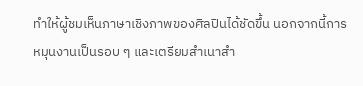ทำให้ผู้ชมเห็นภาษาเชิงภาพของศิลปินได้ชัดขึ้น นอกจากนี้การหมุนงานเป็นรอบ ๆ และเตรียมสำเนาสำ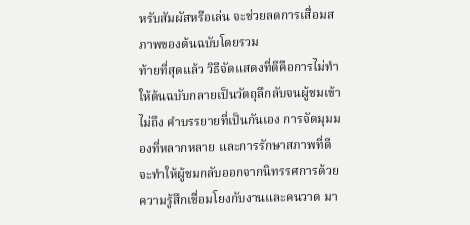หรับสัมผัสหรือเล่น จะช่วยลดการเสื่อมสภาพของต้นฉบับโดยรวม
ท้ายที่สุดแล้ว วิธีจัดแสดงที่ดีคือการไม่ทำให้ต้นฉบับกลายเป็นวัตถุลึกลับจนผู้ชมเข้าไม่ถึง คำบรรยายที่เป็นกันเอง การจัดมุมมองที่หลากหลาย และการรักษาสภาพที่ดี จะทำให้ผู้ชมกลับออกจากนิทรรศการด้วยความรู้สึกเชื่อมโยงกับงานและคนวาด มา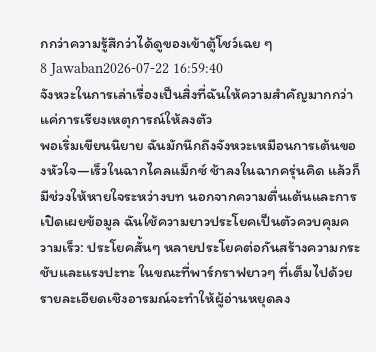กกว่าความรู้สึกว่าได้ดูของเข้าตู้โชว์เฉย ๆ
8 Jawaban2026-07-22 16:59:40
จังหวะในการเล่าเรื่องเป็นสิ่งที่ฉันให้ความสำคัญมากกว่าแค่การเรียงเหตุการณ์ให้ลงตัว
พอเริ่มเขียนนิยาย ฉันมักนึกถึงจังหวะเหมือนการเต้นของหัวใจ—เร็วในฉากไคลแม็กซ์ ช้าลงในฉากครุ่นคิด แล้วก็มีช่วงให้หายใจระหว่างบท นอกจากความตื่นเต้นและการเปิดเผยข้อมูล ฉันใช้ความยาวประโยคเป็นตัวควบคุมความเร็ว: ประโยคสั้นๆ หลายประโยคต่อกันสร้างความกระชับและแรงปะทะ ในขณะที่พาร์กราฟยาวๆ ที่เต็มไปด้วยรายละเอียดเชิงอารมณ์จะทำให้ผู้อ่านหยุดลง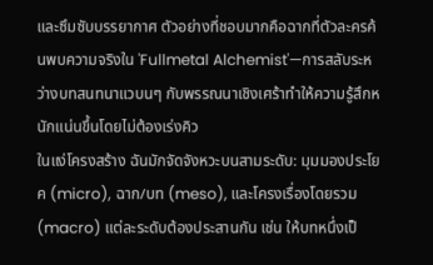และซึมซับบรรยากาศ ตัวอย่างที่ชอบมากคือฉากที่ตัวละครค้นพบความจริงใน 'Fullmetal Alchemist'—การสลับระหว่างบทสนทนาแวบนๆ กับพรรณนาเชิงเศร้าทำให้ความรู้สึกหนักแน่นขึ้นโดยไม่ต้องเร่งคิว
ในแง่โครงสร้าง ฉันมักจัดจังหวะบนสามระดับ: มุมมองประโยค (micro), ฉาก/บท (meso), และโครงเรื่องโดยรวม (macro) แต่ละระดับต้องประสานกัน เช่น ให้บทหนึ่งเป็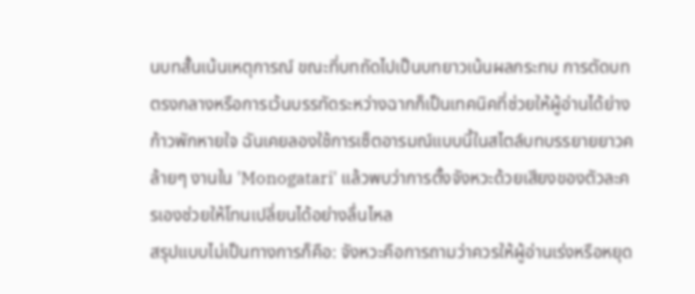นบทสั้นเน้นเหตุการณ์ ขณะที่บทถัดไปเป็นบทยาวเน้นผลกระทบ การตัดบทตรงกลางหรือการเว้นบรรทัดระหว่างฉากก็เป็นเทคนิคที่ช่วยให้ผู้อ่านได้ย่างก้าวพักหายใจ ฉันเคยลองใช้การเซ็ตอารมณ์แบบนี้ในสไตล์บทบรรยายยาวคล้ายๆ งานใน 'Monogatari' แล้วพบว่าการตั้งจังหวะด้วยเสียงของตัวละครเองช่วยให้โทนเปลี่ยนได้อย่างลื่นไหล
สรุปแบบไม่เป็นทางการก็คือ: จังหวะคือการถามว่าควรให้ผู้อ่านเร่งหรือหยุด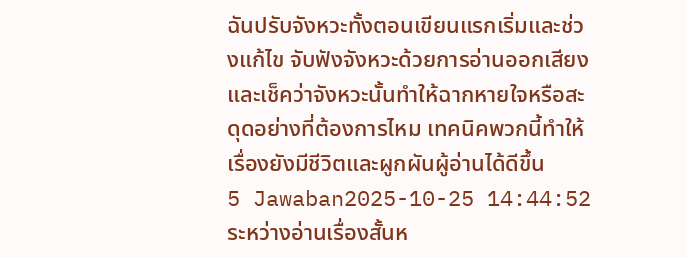ฉันปรับจังหวะทั้งตอนเขียนแรกเริ่มและช่วงแก้ไข จับฟังจังหวะด้วยการอ่านออกเสียงและเช็คว่าจังหวะนั้นทำให้ฉากหายใจหรือสะดุดอย่างที่ต้องการไหม เทคนิคพวกนี้ทำให้เรื่องยังมีชีวิตและผูกผันผู้อ่านได้ดีขึ้น
5 Jawaban2025-10-25 14:44:52
ระหว่างอ่านเรื่องสั้นห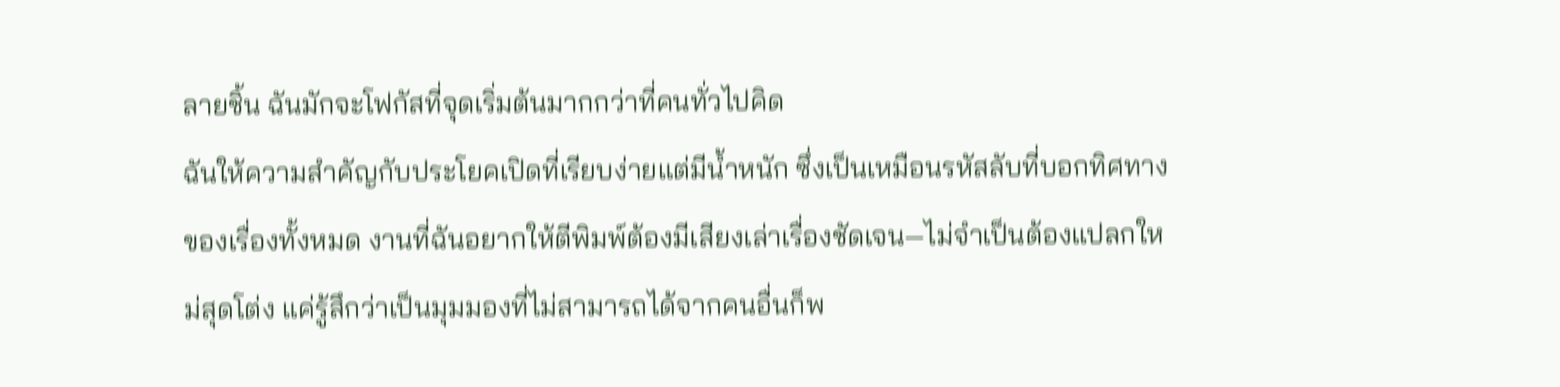ลายชิ้น ฉันมักจะโฟกัสที่จุดเริ่มต้นมากกว่าที่คนทั่วไปคิด
ฉันให้ความสำคัญกับประโยคเปิดที่เรียบง่ายแต่มีน้ำหนัก ซึ่งเป็นเหมือนรหัสลับที่บอกทิศทางของเรื่องทั้งหมด งานที่ฉันอยากให้ตีพิมพ์ต้องมีเสียงเล่าเรื่องชัดเจน—ไม่จำเป็นต้องแปลกใหม่สุดโต่ง แค่รู้สึกว่าเป็นมุมมองที่ไม่สามารถได้จากคนอื่นก็พ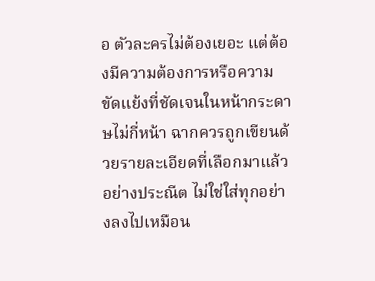อ ตัวละครไม่ต้องเยอะ แต่ต้องมีความต้องการหรือความขัดแย้งที่ชัดเจนในหน้ากระดาษไม่กี่หน้า ฉากควรถูกเขียนด้วยรายละเอียดที่เลือกมาแล้วอย่างประณีต ไม่ใช่ใส่ทุกอย่างลงไปเหมือน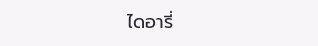ไดอารี่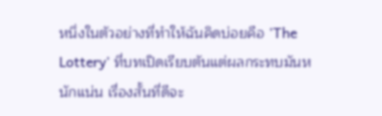หนึ่งในตัวอย่างที่ทำให้ฉันคิดบ่อยคือ 'The Lottery' ที่บทเปิดเรียบตันแต่ผลกระทบมันหนักแน่น เรื่องสั้นที่ดีจะ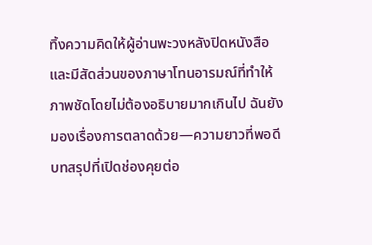ทิ้งความคิดให้ผู้อ่านพะวงหลังปิดหนังสือ และมีสัดส่วนของภาษาโทนอารมณ์ที่ทำให้ภาพชัดโดยไม่ต้องอธิบายมากเกินไป ฉันยังมองเรื่องการตลาดด้วย—ความยาวที่พอดี บทสรุปที่เปิดช่องคุยต่อ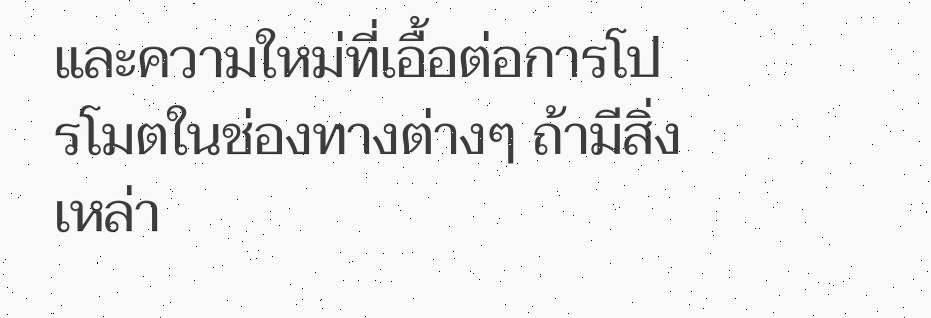และความใหม่ที่เอื้อต่อการโปรโมตในช่องทางต่างๆ ถ้ามีสิ่งเหล่า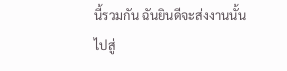นี้รวมกัน ฉันยินดีจะส่งงานนั้นไปสู่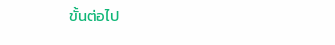ขั้นต่อไป